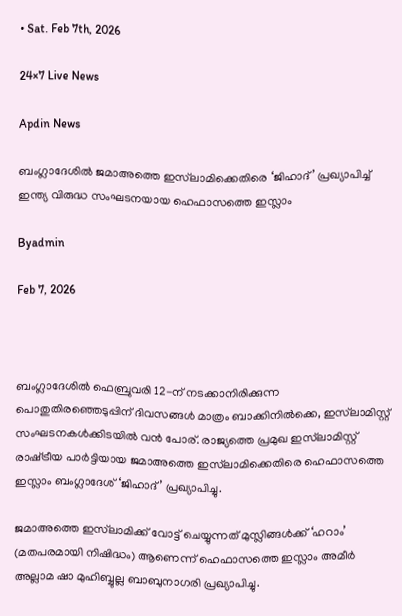• Sat. Feb 7th, 2026

24×7 Live News

Apdin News

ബംഗ്ലാദേശിൽ ജമാഅത്തെ ഇസ്‌ലാമിക്കെതിരെ ‘ജിഹാദ്’ പ്രഖ്യാപിച്ച് ഇന്ത്യ വിരുദ്ധ സംഘടനയായ ഹെഫാസത്തെ ഇസ്ലാം

Byadmin

Feb 7, 2026



ബംഗ്ലാദേശിൽ ഫെബ്രുവരി 12-ന് നടക്കാനിരിക്കുന്ന പൊതുതിരഞ്ഞെടുപ്പിന് ദിവസങ്ങൾ മാത്രം ബാക്കിനിൽക്കെ, ഇസ്‌ലാമിസ്റ്റ് സംഘടനകൾക്കിടയിൽ വൻ പോര്. രാജ്യത്തെ പ്രമുഖ ഇസ്‌ലാമിസ്റ്റ് രാഷ്‌ട്രീയ പാർട്ടിയായ ജമാഅത്തെ ഇസ്‌ലാമിക്കെതിരെ ഹെഫാസത്തെ ഇസ്ലാം ബംഗ്ലാദേശ് ‘ജിഹാദ്’ പ്രഖ്യാപിച്ചു.

ജമാഅത്തെ ഇസ്‌ലാമിക്ക് വോട്ട് ചെയ്യുന്നത് മുസ്ലിങ്ങൾക്ക് ‘ഹറാം’ (മതപരമായി നിഷിദ്ധം) ആണെന്ന് ഹെഫാസത്തെ ഇസ്ലാം അമീർ അല്ലാമ ഷാ മുഹിബ്ബുല്ല ബാബുനാഗരി പ്രഖ്യാപിച്ചു.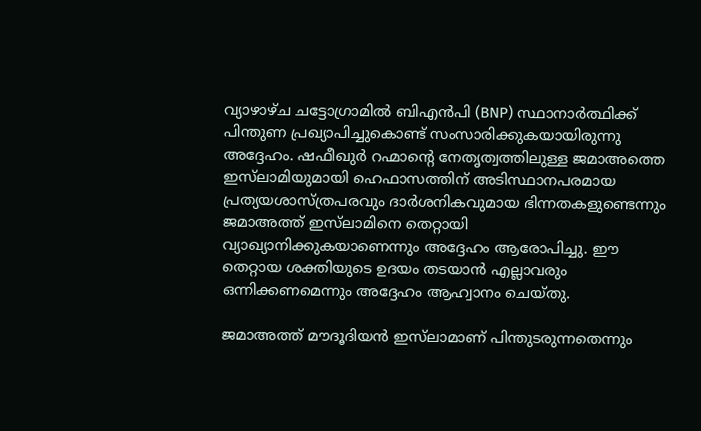വ്യാഴാഴ്ച ചട്ടോഗ്രാമിൽ ബിഎൻപി (BNP) സ്ഥാനാർത്ഥിക്ക് പിന്തുണ പ്രഖ്യാപിച്ചുകൊണ്ട് സംസാരിക്കുകയായിരുന്നു അദ്ദേഹം. ഷഫീഖുർ റഹ്മാന്റെ നേതൃത്വത്തിലുള്ള ജമാഅത്തെ ഇസ്‌ലാമിയുമായി ഹെഫാസത്തിന് അടിസ്ഥാനപരമായ പ്രത്യയശാസ്ത്രപരവും ദാർശനികവുമായ ഭിന്നതകളുണ്ടെന്നും ജമാഅത്ത് ഇസ്‌ലാമിനെ തെറ്റായി വ്യാഖ്യാനിക്കുകയാണെന്നും അദ്ദേഹം ആരോപിച്ചു. ഈ തെറ്റായ ശക്തിയുടെ ഉദയം തടയാൻ എല്ലാവരും ഒന്നിക്കണമെന്നും അദ്ദേഹം ആഹ്വാനം ചെയ്തു.

ജമാഅത്ത് മൗദൂദിയൻ ഇസ്‌ലാമാണ് പിന്തുടരുന്നതെന്നും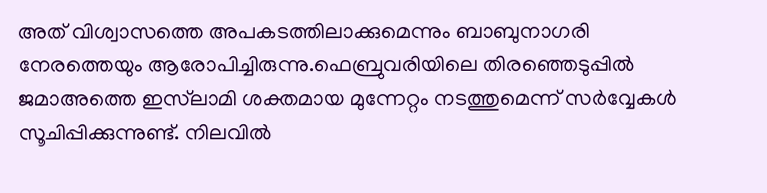അത് വിശ്വാസത്തെ അപകടത്തിലാക്കുമെന്നും ബാബുനാഗരി നേരത്തെയും ആരോപിച്ചിരുന്നു.ഫെബ്രുവരിയിലെ തിരഞ്ഞെടുപ്പിൽ ജമാഅത്തെ ഇസ്‌ലാമി ശക്തമായ മുന്നേറ്റം നടത്തുമെന്ന് സർവ്വേകൾ സൂചിപ്പിക്കുന്നുണ്ട്. നിലവിൽ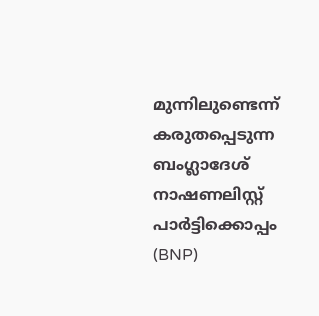മുന്നിലുണ്ടെന്ന് കരുതപ്പെടുന്ന ബംഗ്ലാദേശ് നാഷണലിസ്റ്റ് പാർട്ടിക്കൊപ്പം (BNP)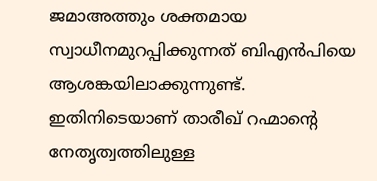ജമാഅത്തും ശക്തമായ സ്വാധീനമുറപ്പിക്കുന്നത് ബിഎൻപിയെ ആശങ്കയിലാക്കുന്നുണ്ട്. ഇതിനിടെയാണ് താരീഖ് റഹ്മാന്റെ നേതൃത്വത്തിലുള്ള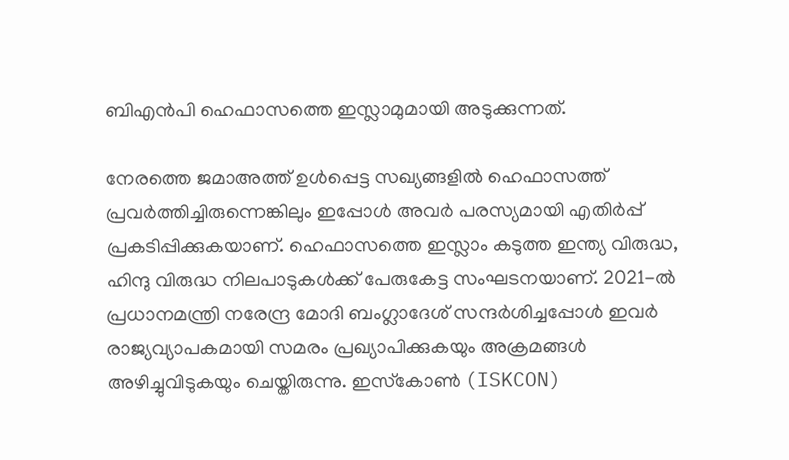ബിഎൻപി ഹെഫാസത്തെ ഇസ്ലാമുമായി അടുക്കുന്നത്.

നേരത്തെ ജമാഅത്ത് ഉൾപ്പെട്ട സഖ്യങ്ങളിൽ ഹെഫാസത്ത് പ്രവർത്തിച്ചിരുന്നെങ്കിലും ഇപ്പോൾ അവർ പരസ്യമായി എതിർപ്പ് പ്രകടിപ്പിക്കുകയാണ്. ഹെഫാസത്തെ ഇസ്ലാം കടുത്ത ഇന്ത്യ വിരുദ്ധ, ഹിന്ദു വിരുദ്ധ നിലപാടുകൾക്ക് പേരുകേട്ട സംഘടനയാണ്. 2021-ൽ പ്രധാനമന്ത്രി നരേന്ദ്ര മോദി ബംഗ്ലാദേശ് സന്ദർശിച്ചപ്പോൾ ഇവർ രാജ്യവ്യാപകമായി സമരം പ്രഖ്യാപിക്കുകയും അക്രമങ്ങൾ അഴിച്ചുവിടുകയും ചെയ്തിരുന്നു. ഇസ്‌കോൺ (ISKCON)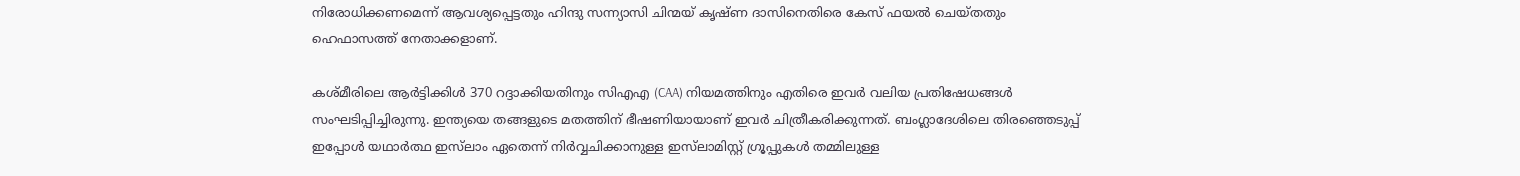നിരോധിക്കണമെന്ന് ആവശ്യപ്പെട്ടതും ഹിന്ദു സന്ന്യാസി ചിന്മയ് കൃഷ്ണ ദാസിനെതിരെ കേസ് ഫയൽ ചെയ്തതും ഹെഫാസത്ത് നേതാക്കളാണ്.

കശ്മീരിലെ ആർട്ടിക്കിൾ 370 റദ്ദാക്കിയതിനും സിഎഎ (CAA) നിയമത്തിനും എതിരെ ഇവർ വലിയ പ്രതിഷേധങ്ങൾ സംഘടിപ്പിച്ചിരുന്നു. ഇന്ത്യയെ തങ്ങളുടെ മതത്തിന് ഭീഷണിയായാണ് ഇവർ ചിത്രീകരിക്കുന്നത്. ബംഗ്ലാദേശിലെ തിരഞ്ഞെടുപ്പ് ഇപ്പോൾ യഥാർത്ഥ ഇസ്‌ലാം ഏതെന്ന് നിർവ്വചിക്കാനുള്ള ഇസ്‌ലാമിസ്റ്റ് ഗ്രൂപ്പുകൾ തമ്മിലുള്ള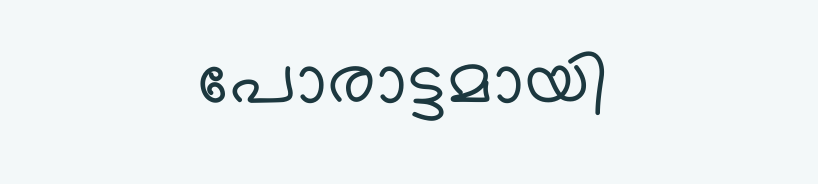പോരാട്ടമായി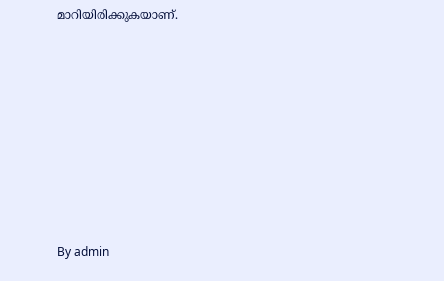മാറിയിരിക്കുകയാണ്.











By admin